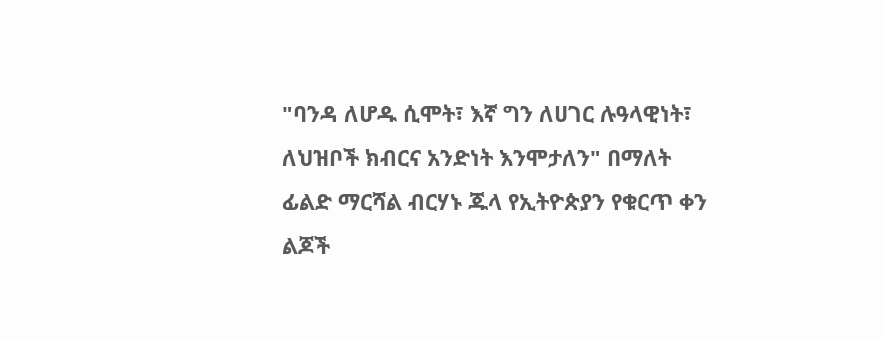"ባንዳ ለሆዱ ሲሞት፣ እኛ ግን ለሀገር ሉዓላዊነት፣ ለህዝቦች ክብርና አንድነት እንሞታለን" በማለት ፊልድ ማርሻል ብርሃኑ ጁላ የኢትዮጵያን የቁርጥ ቀን ልጆች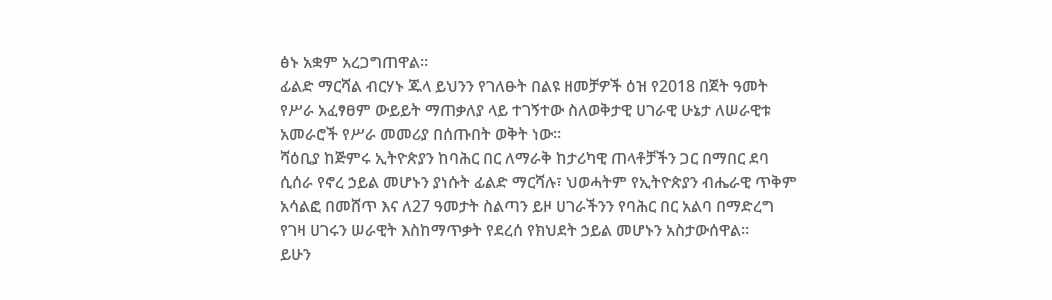ፅኑ አቋም አረጋግጠዋል።
ፊልድ ማርሻል ብርሃኑ ጁላ ይህንን የገለፁት በልዩ ዘመቻዎች ዕዝ የ2018 በጀት ዓመት የሥራ አፈፃፀም ውይይት ማጠቃለያ ላይ ተገኝተው ስለወቅታዊ ሀገራዊ ሁኔታ ለሠራዊቱ አመራሮች የሥራ መመሪያ በሰጡበት ወቅት ነው፡፡
ሻዕቢያ ከጅምሩ ኢትዮጵያን ከባሕር በር ለማራቅ ከታሪካዊ ጠላቶቻችን ጋር በማበር ደባ ሲሰራ የኖረ ኃይል መሆኑን ያነሱት ፊልድ ማርሻሉ፣ ህወሓትም የኢትዮጵያን ብሔራዊ ጥቅም አሳልፎ በመሸጥ እና ለ27 ዓመታት ስልጣን ይዞ ሀገራችንን የባሕር በር አልባ በማድረግ የገዛ ሀገሩን ሠራዊት እስከማጥቃት የደረሰ የክህደት ኃይል መሆኑን አስታውሰዋል።
ይሁን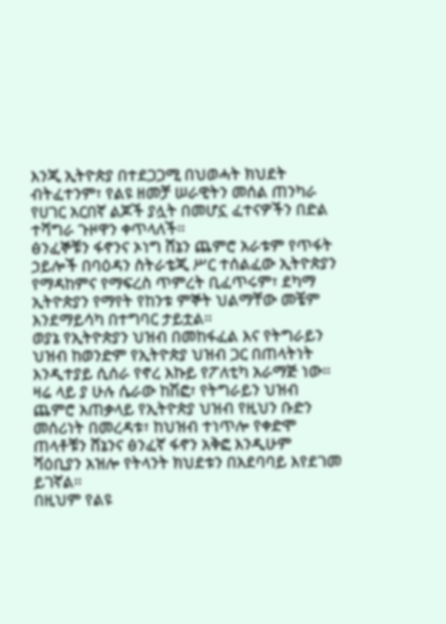እንጂ ኢትዮጵያ በተደጋጋሚ በህወሓት ክህደት ብትፈተንም፣ የልዩ ዘመቻ ሠራዊትን መሰል ጠንካራ የሀገር አርበኛ ልጆች ያሏት በመሆኗ ፈተናዎችን በድል ተሻግራ ጉዞዋን ቀጥላለች።
ፅንፈኞቹን ፋኖንና ኦነግ ሸኔን ጨምሮ አራቱም የጥፋት ኃይሎች በባዕዳን ስትራቴጂ ሥር ተሰልፈው ኢትዮጵያን የማዳከምና የማፍረስ ጥምረት ቢፈጥሩም፣ ደካማ ኢትዮጵያን የማየት የከንቱ ምኞት ህልማቸው መቼም እንደማይሳካ በተግባር ታይቷል።
ወያኔ የኢትዮጵያን ህዝብ በመከፋፈል እና የትግራይን ህዝብ ከወንድም የኢትዮጵያ ህዝብ ጋር በጠላትነት እንዲተያይ ሲሰራ የኖረ እኩይ የፖለቲካ አራማጅ ነው።
ዛሬ ላይ ያ ሁሉ ሴራው ከሽፎ፣ የትግራይን ህዝብ ጨምሮ አጠቃላይ የኢትዮጵያ ህዝብ የዚህን ቡድን መሰሪነት በመረዳቱ፣ ከህዝብ ተነጥሎ የቀድሞ ጠላቶቹን ሸኔንና ፅንፈኛ ፋኖን አቅፎ እንዲሁም ሻዕቢያን አዝሎ የትላንት ክህደቱን በአደባባይ እየደገመ ይገኛል።
በዚህም የልዩ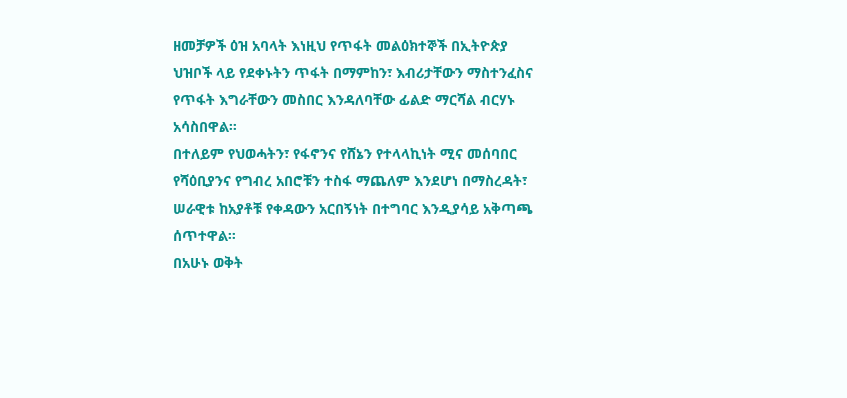ዘመቻዎች ዕዝ አባላት እነዚህ የጥፋት መልዕክተኞች በኢትዮጵያ ህዝቦች ላይ የደቀኑትን ጥፋት በማምከን፣ እብሪታቸውን ማስተንፈስና የጥፋት እግራቸውን መስበር እንዳለባቸው ፊልድ ማርሻል ብርሃኑ አሳስበዋል።
በተለይም የህወሓትን፣ የፋኖንና የሸኔን የተላላኪነት ሚና መሰባበር የሻዕቢያንና የግብረ አበሮቹን ተስፋ ማጨለም እንደሆነ በማስረዳት፣ ሠራዊቱ ከአያቶቹ የቀዳውን አርበኝነት በተግባር እንዲያሳይ አቅጣጫ ሰጥተዋል።
በአሁኑ ወቅት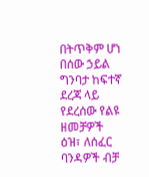በትጥቅም ሆነ በሰው ኃይል ግንባታ ከፍተኛ ደረጃ ላይ የደረሰው የልዩ ዘመቻዎች ዕዝ፣ ለሰፈር ባንዳዎች ብቻ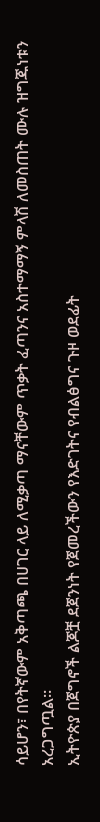ሳይሆን፣ በየትኛውም አቅጣጫ በሀገር ላይ ለሚቃጣ ማናቸውም ጥቃት ፈጣንና አስተማማኝ ምላሽ ለመስጠት ሙሉ ዝግጁነቱን አረጋግጧል።
ኢትዮጵያ በጀግኖች ልጆቿ ደጀንነት የጀመረችውን የእድገትና የብልፅግና ጉዞ ወደፊት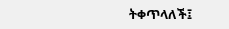ትቀጥላለች፤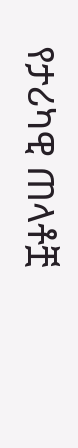የታሪካዊ ጠላቶቿ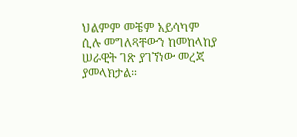ህልምም መቼም አይሳካም ሲሉ መግለጻቸውን ከመከላከያ ሠራዊት ገጽ ያገኘነው መረጃ ያመላክታል።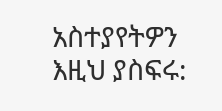አስተያየትዎን እዚህ ያስፍሩ: